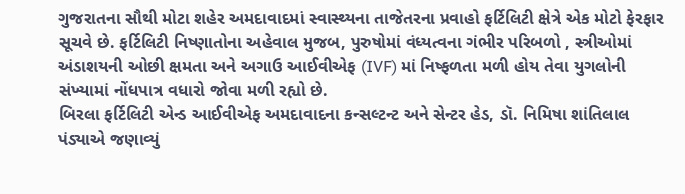ગુજરાતના સૌથી મોટા શહેર અમદાવાદમાં સ્વાસ્થ્યના તાજેતરના પ્રવાહો ફર્ટિલિટી ક્ષેત્રે એક મોટો ફેરફાર સૂચવે છે. ફર્ટિલિટી નિષ્ણાતોના અહેવાલ મુજબ, પુરુષોમાં વંધ્યત્વના ગંભીર પરિબળો , સ્ત્રીઓમાં અંડાશયની ઓછી ક્ષમતા અને અગાઉ આઈવીએફ (IVF) માં નિષ્ફળતા મળી હોય તેવા યુગલોની સંખ્યામાં નોંધપાત્ર વધારો જોવા મળી રહ્યો છે.
બિરલા ફર્ટિલિટી એન્ડ આઈવીએફ અમદાવાદના કન્સલ્ટન્ટ અને સેન્ટર હેડ, ડૉ. નિમિષા શાંતિલાલ પંડ્યાએ જણાવ્યું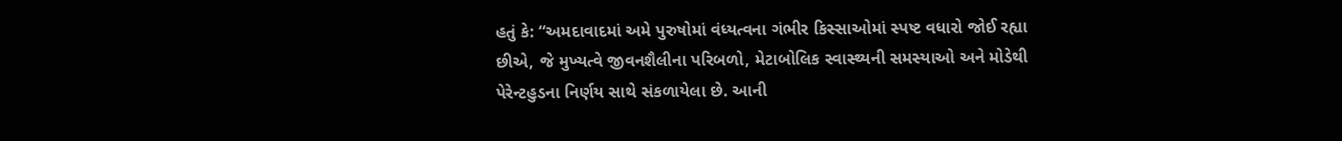હતું કે: “અમદાવાદમાં અમે પુરુષોમાં વંધ્યત્વના ગંભીર કિસ્સાઓમાં સ્પષ્ટ વધારો જોઈ રહ્યા છીએ, જે મુખ્યત્વે જીવનશૈલીના પરિબળો, મેટાબોલિક સ્વાસ્થ્યની સમસ્યાઓ અને મોડેથી પેરેન્ટહુડના નિર્ણય સાથે સંકળાયેલા છે. આની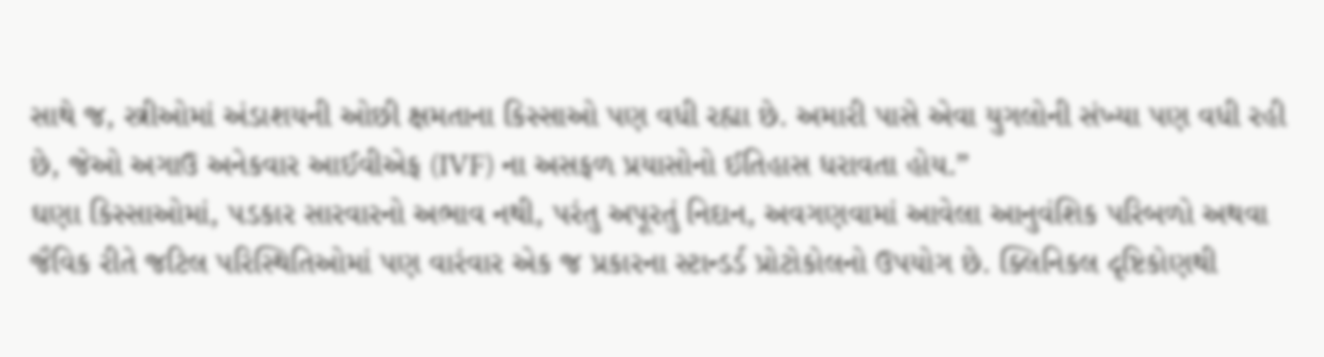સાથે જ, સ્ત્રીઓમાં અંડાશયની ઓછી ક્ષમતાના કિસ્સાઓ પણ વધી રહ્યા છે. અમારી પાસે એવા યુગલોની સંખ્યા પણ વધી રહી છે, જેઓ અગાઉ અનેકવાર આઈવીએફ (IVF) ના અસફળ પ્રયાસોનો ઈતિહાસ ધરાવતા હોય.”
ઘણા કિસ્સાઓમાં, પડકાર સારવારનો અભાવ નથી, પરંતુ અપૂરતું નિદાન, અવગણવામાં આવેલા આનુવંશિક પરિબળો અથવા જૈવિક રીતે જટિલ પરિસ્થિતિઓમાં પણ વારંવાર એક જ પ્રકારના સ્ટાન્ડર્ડ પ્રોટોકોલનો ઉપયોગ છે. ક્લિનિકલ દૃષ્ટિકોણથી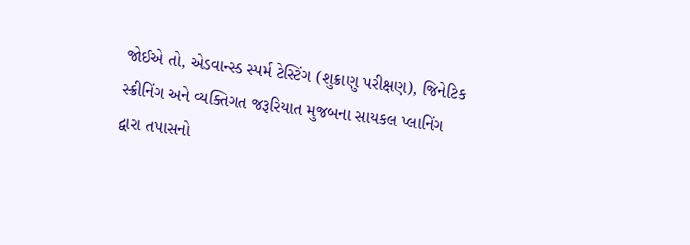જોઈએ તો, એડવાન્સ્ડ સ્પર્મ ટેસ્ટિંગ (શુક્રાણુ પરીક્ષણ), જિનેટિક સ્ક્રીનિંગ અને વ્યક્તિગત જરૂરિયાત મુજબના સાયકલ પ્લાનિંગ દ્વારા તપાસનો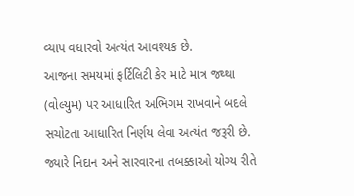વ્યાપ વધારવો અત્યંત આવશ્યક છે.
આજના સમયમાં ફર્ટિલિટી કેર માટે માત્ર જથ્થા (વોલ્યુમ) પર આધારિત અભિગમ રાખવાને બદલે સચોટતા આધારિત નિર્ણય લેવા અત્યંત જરૂરી છે. જ્યારે નિદાન અને સારવારના તબક્કાઓ યોગ્ય રીતે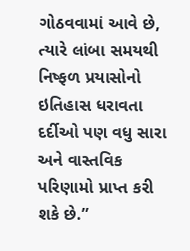ગોઠવવામાં આવે છે, ત્યારે લાંબા સમયથી નિષ્ફળ પ્રયાસોનો ઇતિહાસ ધરાવતા દર્દીઓ પણ વધુ સારા અને વાસ્તવિક પરિણામો પ્રાપ્ત કરી શકે છે.”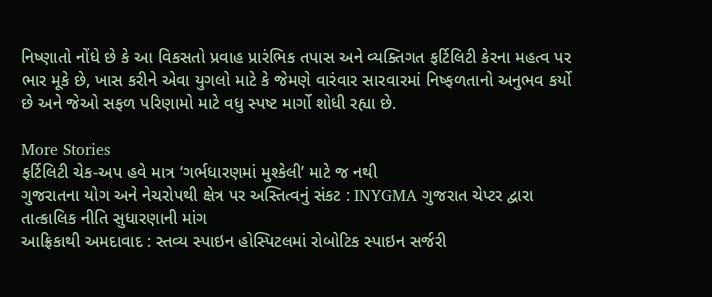નિષ્ણાતો નોંધે છે કે આ વિકસતો પ્રવાહ પ્રારંભિક તપાસ અને વ્યક્તિગત ફર્ટિલિટી કેરના મહત્વ પર ભાર મૂકે છે, ખાસ કરીને એવા યુગલો માટે કે જેમણે વારંવાર સારવારમાં નિષ્ફળતાનો અનુભવ કર્યો છે અને જેઓ સફળ પરિણામો માટે વધુ સ્પષ્ટ માર્ગો શોધી રહ્યા છે.

More Stories
ફર્ટિલિટી ચેક-અપ હવે માત્ર ‘ગર્ભધારણમાં મુશ્કેલી’ માટે જ નથી
ગુજરાતના યોગ અને નેચરોપથી ક્ષેત્ર પર અસ્તિત્વનું સંકટ : INYGMA ગુજરાત ચેપ્ટર દ્વારા તાત્કાલિક નીતિ સુધારણાની માંગ
આફ્રિકાથી અમદાવાદ : સ્તવ્ય સ્પાઇન હોસ્પિટલમાં રોબોટિક સ્પાઇન સર્જરી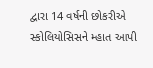દ્વારા 14 વર્ષની છોકરીએ સ્કોલિયોસિસને મ્હાત આપી